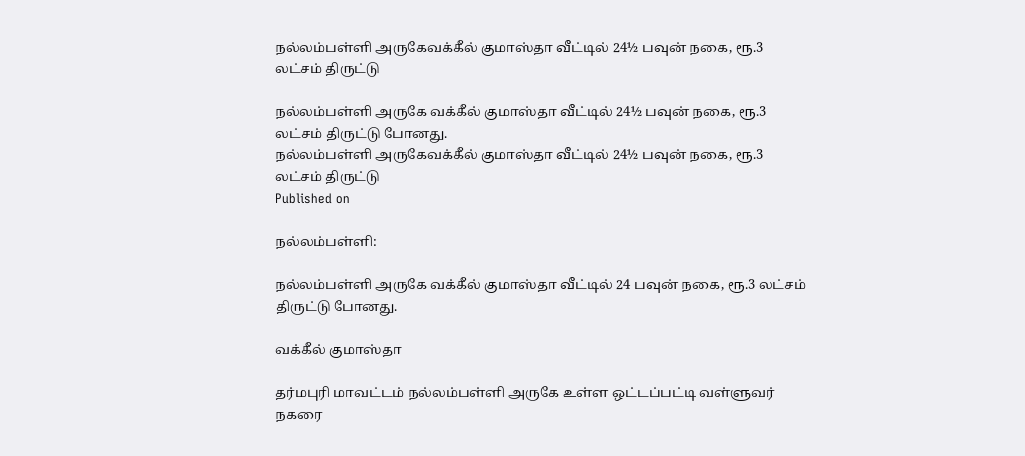நல்லம்பள்ளி அருகேவக்கீல் குமாஸ்தா வீட்டில் 24½ பவுன் நகை, ரூ.3 லட்சம் திருட்டு

நல்லம்பள்ளி அருகே வக்கீல் குமாஸ்தா வீட்டில் 24½ பவுன் நகை, ரூ.3 லட்சம் திருட்டு போனது.
நல்லம்பள்ளி அருகேவக்கீல் குமாஸ்தா வீட்டில் 24½ பவுன் நகை, ரூ.3 லட்சம் திருட்டு
Published on

நல்லம்பள்ளி:

நல்லம்பள்ளி அருகே வக்கீல் குமாஸ்தா வீட்டில் 24 பவுன் நகை, ரூ.3 லட்சம் திருட்டு போனது.

வக்கீல் குமாஸ்தா

தர்மபுரி மாவட்டம் நல்லம்பள்ளி அருகே உள்ள ஒட்டப்பட்டி வள்ளுவர் நகரை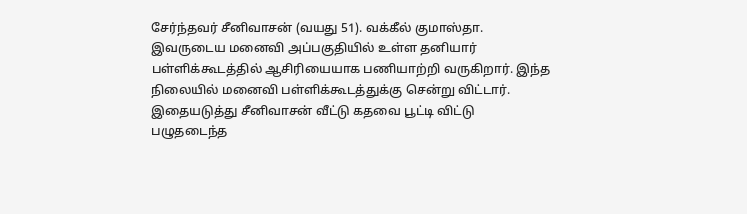சேர்ந்தவர் சீனிவாசன் (வயது 51). வக்கீல் குமாஸ்தா. இவருடைய மனைவி அப்பகுதியில் உள்ள தனியார் பள்ளிக்கூடத்தில் ஆசிரியையாக பணியாற்றி வருகிறார். இந்த நிலையில் மனைவி பள்ளிக்கூடத்துக்கு சென்று விட்டார். இதையடுத்து சீனிவாசன் வீட்டு கதவை பூட்டி விட்டு பழுதடைந்த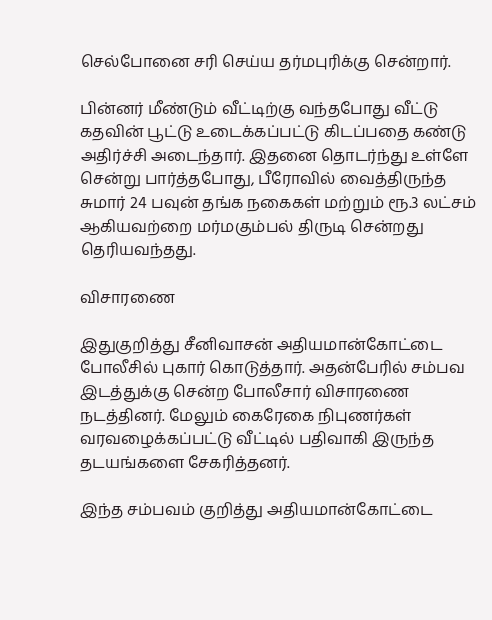செல்போனை சரி செய்ய தர்மபுரிக்கு சென்றார்.

பின்னர் மீண்டும் வீட்டிற்கு வந்தபோது வீட்டு கதவின் பூட்டு உடைக்கப்பட்டு கிடப்பதை கண்டு அதிர்ச்சி அடைந்தார். இதனை தொடர்ந்து உள்ளே சென்று பார்த்தபோது, பீரோவில் வைத்திருந்த சுமார் 24 பவுன் தங்க நகைகள் மற்றும் ரூ.3 லட்சம் ஆகியவற்றை மர்மகும்பல் திருடி சென்றது தெரியவந்தது.

விசாரணை

இதுகுறித்து சீனிவாசன் அதியமான்கோட்டை போலீசில் புகார் கொடுத்தார். அதன்பேரில் சம்பவ இடத்துக்கு சென்ற போலீசார் விசாரணை நடத்தினர். மேலும் கைரேகை நிபுணர்கள் வரவழைக்கப்பட்டு வீட்டில் பதிவாகி இருந்த தடயங்களை சேகரித்தனர்.

இந்த சம்பவம் குறித்து அதியமான்கோட்டை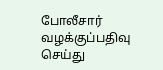போலீசார் வழக்குப்பதிவு செய்து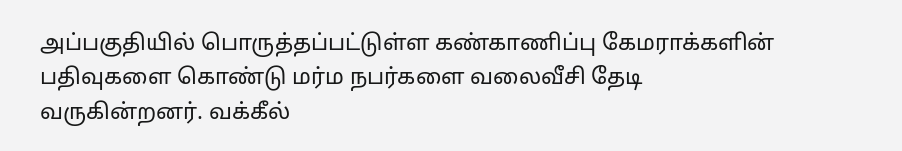அப்பகுதியில் பொருத்தப்பட்டுள்ள கண்காணிப்பு கேமராக்களின் பதிவுகளை கொண்டு மர்ம நபர்களை வலைவீசி தேடி வருகின்றனர். வக்கீல்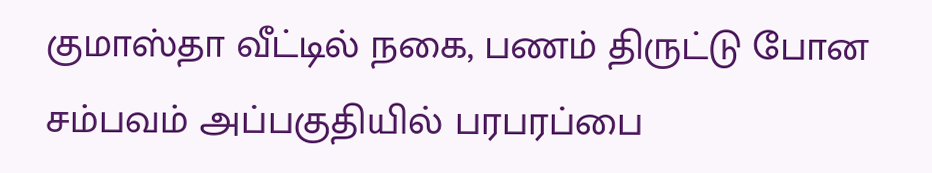குமாஸ்தா வீட்டில் நகை, பணம் திருட்டு போன சம்பவம் அப்பகுதியில் பரபரப்பை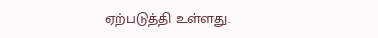ஏற்படுத்தி உள்ளது.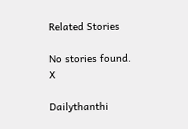Related Stories

No stories found.
X

Dailythanthi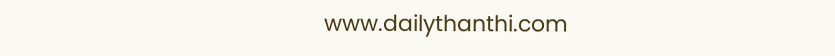www.dailythanthi.com